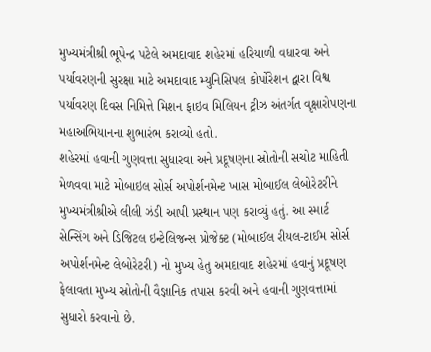મુખ્યમંત્રીશ્રી ભૂપેન્દ્ર પટેલે અમદાવાદ શહેરમાં હરિયાળી વધારવા અને પર્યાવરણની સુરક્ષા માટે અમદાવાદ મ્યુનિસિપલ કોર્પોરેશન દ્વારા વિશ્વ પર્યાવરણ દિવસ નિમિત્તે મિશન ફાઇવ મિલિયન ટ્રીઝ અંતર્ગત વૃક્ષારોપણના મહાઅભિયાનના શુભારંભ કરાવ્યો હતો.
શહેરમાં હવાની ગુણવત્તા સુધારવા અને પ્રદૂષણના સ્રોતોની સચોટ માહિતી મેળવવા માટે મોબાઇલ સોર્સ અપોર્શનમેન્ટ ખાસ મોબાઈલ લેબોરેટરીને મુખ્યમંત્રીશ્રીએ લીલી ઝંડી આપી પ્રસ્થાન પણ કરાવ્યું હતું. આ સ્માર્ટ સેન્સિંગ અને ડિજિટલ ઇન્ટેલિજન્સ પ્રોજેક્ટ (મોબાઈલ રીયલ-ટાઈમ સોર્સ અપોર્શનમેન્ટ લેબોરેટરી) નો મુખ્ય હેતુ અમદાવાદ શહેરમાં હવાનું પ્રદૂષણ ફેલાવતા મુખ્ય સ્રોતોની વૈજ્ઞાનિક તપાસ કરવી અને હવાની ગુણવત્તામાં સુધારો કરવાનો છે.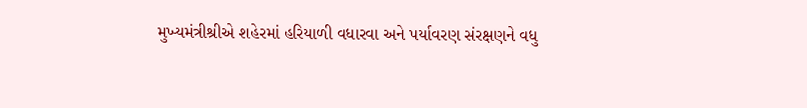મુખ્યમંત્રીશ્રીએ શહેરમાં હરિયાળી વધારવા અને પર્યાવરણ સંરક્ષણને વધુ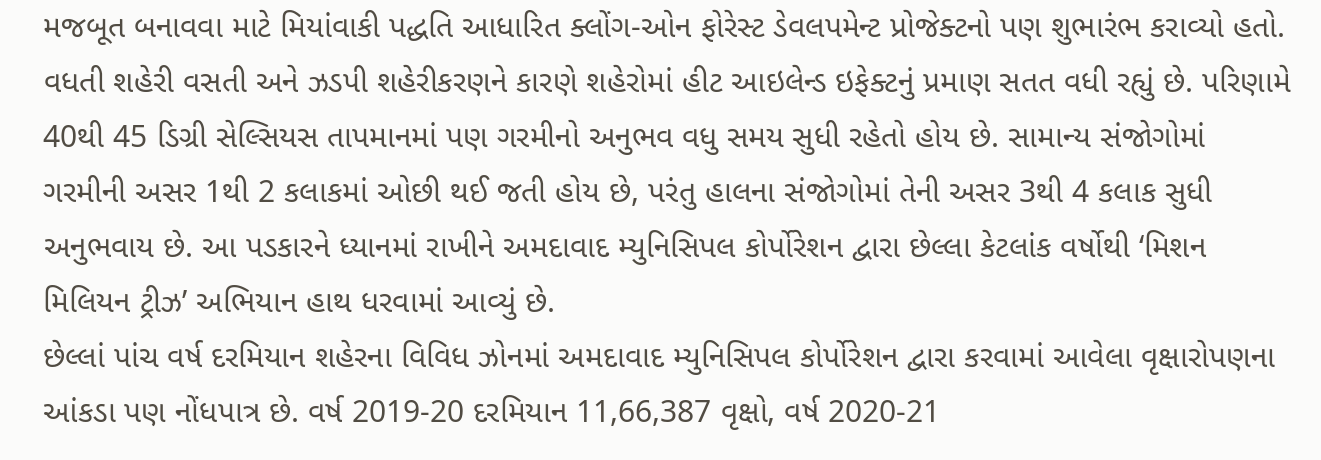મજબૂત બનાવવા માટે મિયાંવાકી પદ્ધતિ આધારિત ક્લોંગ-ઓન ફોરેસ્ટ ડેવલપમેન્ટ પ્રોજેક્ટનો પણ શુભારંભ કરાવ્યો હતો.
વધતી શહેરી વસતી અને ઝડપી શહેરીકરણને કારણે શહેરોમાં હીટ આઇલેન્ડ ઇફેક્ટનું પ્રમાણ સતત વધી રહ્યું છે. પરિણામે 40થી 45 ડિગ્રી સેલ્સિયસ તાપમાનમાં પણ ગરમીનો અનુભવ વધુ સમય સુધી રહેતો હોય છે. સામાન્ય સંજોગોમાં ગરમીની અસર 1થી 2 કલાકમાં ઓછી થઈ જતી હોય છે, પરંતુ હાલના સંજોગોમાં તેની અસર 3થી 4 કલાક સુધી અનુભવાય છે. આ પડકારને ધ્યાનમાં રાખીને અમદાવાદ મ્યુનિસિપલ કોર્પોરેશન દ્વારા છેલ્લા કેટલાંક વર્ષોથી ‘મિશન મિલિયન ટ્રીઝ’ અભિયાન હાથ ધરવામાં આવ્યું છે.
છેલ્લાં પાંચ વર્ષ દરમિયાન શહેરના વિવિધ ઝોનમાં અમદાવાદ મ્યુનિસિપલ કોર્પોરેશન દ્વારા કરવામાં આવેલા વૃક્ષારોપણના આંકડા પણ નોંધપાત્ર છે. વર્ષ 2019-20 દરમિયાન 11,66,387 વૃક્ષો, વર્ષ 2020-21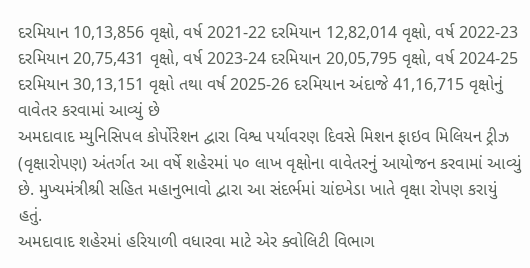દરમિયાન 10,13,856 વૃક્ષો, વર્ષ 2021-22 દરમિયાન 12,82,014 વૃક્ષો, વર્ષ 2022-23 દરમિયાન 20,75,431 વૃક્ષો, વર્ષ 2023-24 દરમિયાન 20,05,795 વૃક્ષો, વર્ષ 2024-25 દરમિયાન 30,13,151 વૃક્ષો તથા વર્ષ 2025-26 દરમિયાન અંદાજે 41,16,715 વૃક્ષોનું વાવેતર કરવામાં આવ્યું છે
અમદાવાદ મ્યુનિસિપલ કોર્પોરેશન દ્વારા વિશ્વ પર્યાવરણ દિવસે મિશન ફાઇવ મિલિયન ટ્રીઝ (વૃક્ષારોપણ) અંતર્ગત આ વર્ષે શહેરમાં ૫૦ લાખ વૃક્ષોના વાવેતરનું આયોજન કરવામાં આવ્યું છે. મુખ્યમંત્રીશ્રી સહિત મહાનુભાવો દ્વારા આ સંદર્ભમાં ચાંદખેડા ખાતે વૃક્ષા રોપણ કરાયું હતું.
અમદાવાદ શહેરમાં હરિયાળી વધારવા માટે એર ક્વોલિટી વિભાગ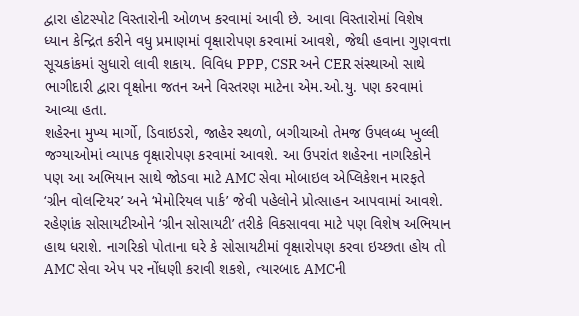દ્વારા હોટસ્પોટ વિસ્તારોની ઓળખ કરવામાં આવી છે. આવા વિસ્તારોમાં વિશેષ ધ્યાન કેન્દ્રિત કરીને વધુ પ્રમાણમાં વૃક્ષારોપણ કરવામાં આવશે, જેથી હવાના ગુણવત્તા સૂચકાંકમાં સુધારો લાવી શકાય. વિવિધ PPP, CSR અને CER સંસ્થાઓ સાથે ભાગીદારી દ્વારા વૃક્ષોના જતન અને વિસ્તરણ માટેના એમ.ઓ.યુ. પણ કરવામાં આવ્યા હતા.
શહેરના મુખ્ય માર્ગો, ડિવાઇડરો, જાહેર સ્થળો, બગીચાઓ તેમજ ઉપલબ્ધ ખુલ્લી જગ્યાઓમાં વ્યાપક વૃક્ષારોપણ કરવામાં આવશે. આ ઉપરાંત શહેરના નાગરિકોને પણ આ અભિયાન સાથે જોડવા માટે AMC સેવા મોબાઇલ એપ્લિકેશન મારફતે ‘ગ્રીન વોલન્ટિયર’ અને ‘મેમોરિયલ પાર્ક’ જેવી પહેલોને પ્રોત્સાહન આપવામાં આવશે. રહેણાંક સોસાયટીઓને ‘ગ્રીન સોસાયટી’ તરીકે વિકસાવવા માટે પણ વિશેષ અભિયાન હાથ ધરાશે. નાગરિકો પોતાના ઘરે કે સોસાયટીમાં વૃક્ષારોપણ કરવા ઇચ્છતા હોય તો AMC સેવા એપ પર નોંધણી કરાવી શકશે, ત્યારબાદ AMCની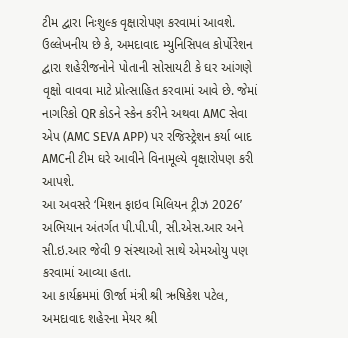ટીમ દ્વારા નિઃશુલ્ક વૃક્ષારોપણ કરવામાં આવશે.
ઉલ્લેખનીય છે કે, અમદાવાદ મ્યુનિસિપલ કોર્પોરેશન દ્વારા શહેરીજનોને પોતાની સોસાયટી કે ઘર આંગણે વૃક્ષો વાવવા માટે પ્રોત્સાહિત કરવામાં આવે છે. જેમાં નાગરિકો QR કોડને સ્કેન કરીને અથવા AMC સેવા એપ (AMC SEVA APP) પર રજિસ્ટ્રેશન કર્યા બાદ AMCની ટીમ ઘરે આવીને વિનામૂલ્યે વૃક્ષારોપણ કરી આપશે.
આ અવસરે ‘મિશન ફાઇવ મિલિયન ટ્રીઝ 2026’ અભિયાન અંતર્ગત પી.પી.પી, સી.એસ.આર અને સી.ઇ.આર જેવી 9 સંસ્થાઓ સાથે એમઓયુ પણ કરવામાં આવ્યા હતા.
આ કાર્યક્રમમાં ઊર્જા મંત્રી શ્રી ઋષિકેશ પટેલ, અમદાવાદ શહેરના મેયર શ્રી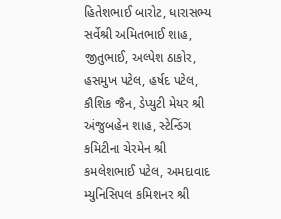હિતેશભાઈ બારોટ, ધારાસભ્ય સર્વેશ્રી અમિતભાઈ શાહ, જીતુભાઈ, અલ્પેશ ઠાકોર, હસમુખ પટેલ, હર્ષદ પટેલ, કૌશિક જૈન, ડેપ્યુટી મેયર શ્રી અંજુબહેન શાહ, સ્ટેન્ડિંગ કમિટીના ચેરમેન શ્રી કમલેશભાઈ પટેલ, અમદાવાદ મ્યુનિસિપલ કમિશનર શ્રી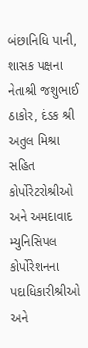બંછાનિધિ પાની, શાસક પક્ષના નેતાશ્રી જશુભાઈ ઠાકોર, દંડક શ્રી અતુલ મિશ્રા સહિત કોર્પોરેટરોશ્રીઓ અને અમદાવાદ મ્યુનિસિપલ કોર્પોરેશનના પદાધિકારીશ્રીઓ અને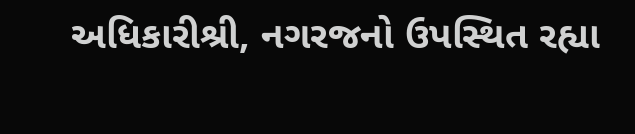અધિકારીશ્રી, નગરજનો ઉપસ્થિત રહ્યા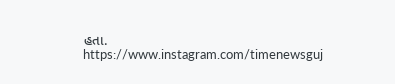હતા.
https://www.instagram.com/timenewsguj